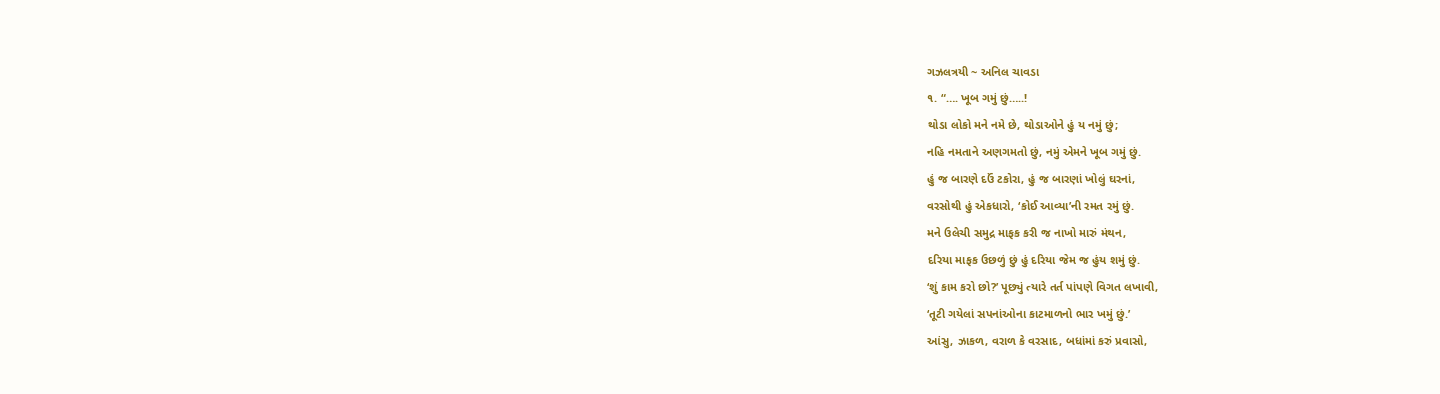ગઝલત્રયી ~ અનિલ ચાવડા
૧. “…. ખૂબ ગમું છું…..!
થોડા લોકો મને નમે છે, થોડાઓને હું ય નમું છું;
નહિ નમતાને અણગમતો છું, નમું એમને ખૂબ ગમું છું.
હું જ બારણે દઉં ટકોરા, હું જ બારણાં ખોલું ઘરનાં,
વરસોથી હું એકધારો, ‘કોઈ આવ્યા’ની રમત રમું છું.
મને ઉલેચી સમુદ્ર માફક કરી જ નાખો મારું મંથન,
દરિયા માફક ઉછળું છું હું દરિયા જેમ જ હુંય શમું છું.
‘શું કામ કરો છો?’ પૂછ્યું ત્યારે તર્ત પાંપણે વિગત લખાવી,
‘તૂટી ગયેલાં સપનાંઓના કાટમાળનો ભાર ખમું છું.’
આંસુ, ઝાકળ, વરાળ કે વરસાદ, બધાંમાં કરું પ્રવાસો,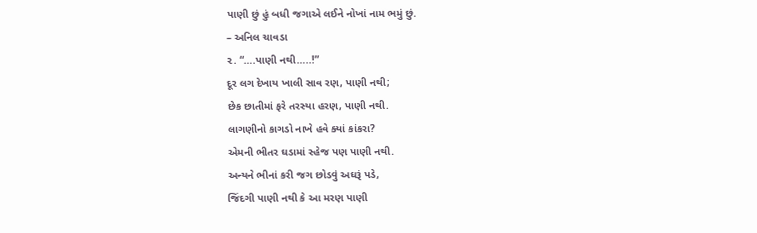પાણી છું હું બધી જગાએ લઈને નોખાં નામ ભમું છું.
– અનિલ ચાવડા
૨. “….પાણી નથી…..!”
દૂર લગ દેખાય ખાલી સાવ રણ, પાણી નથી;
છેક છાતીમાં ફરે તરસ્યા હરણ, પાણી નથી.
લાગણીનો કાગડો નાખે હવે ક્યાં કાંકરા?
એમની ભીતર ઘડામાં સ્હેજ પણ પાણી નથી.
અન્યને ભીનાં કરી જગ છોડવું અઘરૂં પડે,
જિંદગી પાણી નથી કે આ મરણ પાણી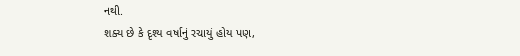નથી.
શક્ય છે કે દૃશ્ય વર્ષાનું રચાયું હોય પણ,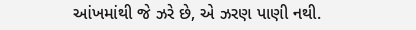આંખમાંથી જે ઝરે છે, એ ઝરણ પાણી નથી.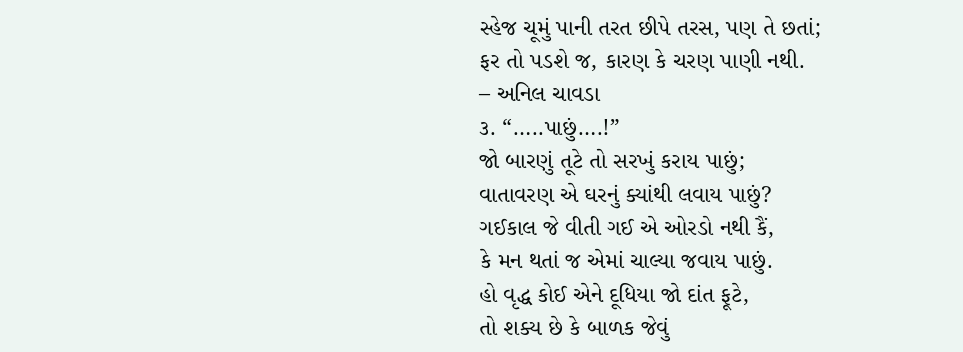સ્હેજ ચૂમું પાની તરત છીપે તરસ, પણ તે છતાં;
ફર તો પડશે જ, કારણ કે ચરણ પાણી નથી.
– અનિલ ચાવડા
૩. “…..પાછું….!”
જો બારણું તૂટે તો સરખું કરાય પાછું;
વાતાવરણ એ ઘરનું ક્યાંથી લવાય પાછું?
ગઈકાલ જે વીતી ગઈ એ ઓરડો નથી કૈં,
કે મન થતાં જ એમાં ચાલ્યા જવાય પાછું.
હો વૃદ્ધ કોઈ એને દૂધિયા જો દાંત ફૂટે,
તો શક્ય છે કે બાળક જેવું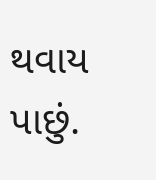થવાય પાછું.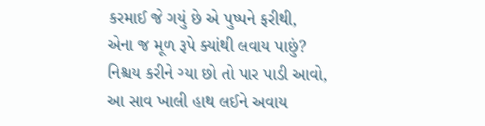કરમાઈ જે ગયું છે એ પુષ્પને ફરીથી,
એના જ મૂળ રૂપે ક્યાંથી લવાય પાછું?
નિશ્ચય કરીને ગ્યા છો તો પાર પાડી આવો,
આ સાવ ખાલી હાથ લઈને અવાય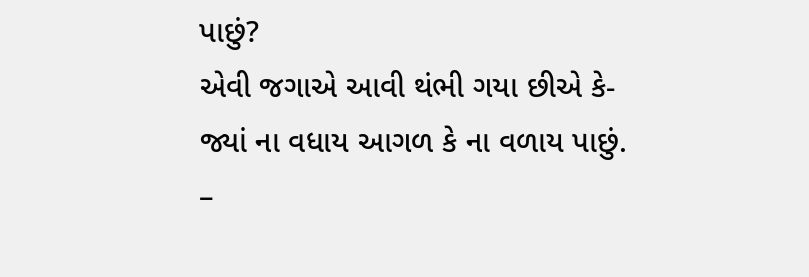પાછું?
એવી જગાએ આવી થંભી ગયા છીએ કે-
જ્યાં ના વધાય આગળ કે ના વળાય પાછું.
–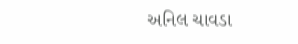અનિલ ચાવડા